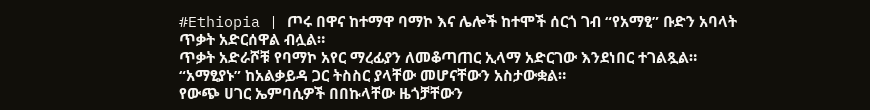#Ethiopia | ጦሩ በዋና ከተማዋ ባማኮ እና ሌሎች ከተሞች ሰርጎ ገብ “የአማፂ” ቡድን አባላት ጥቃት አድርሰዋል ብሏል።
ጥቃት አድራሾቹ የባማኮ አየር ማረፊያን ለመቆጣጠር ኢላማ አድርገው እንደነበር ተገልጿል።
“አማፂያኑ” ከአልቃይዳ ጋር ትስስር ያላቸው መሆናቸውን አስታውቋል።
የውጭ ሀገር ኤምባሲዎች በበኩላቸው ዜጎቻቸውን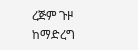ረጅም ጉዞ ከማድረግ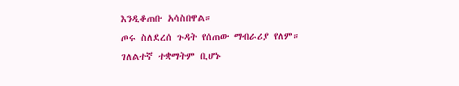እንዲቆጠቡ አሳስበዋል።
ጦሩ ስለደረሰ ጉዳት የሰጠው ማብራሪያ የለም።
ገለልተኛ ተቋማትም ቢሆኑ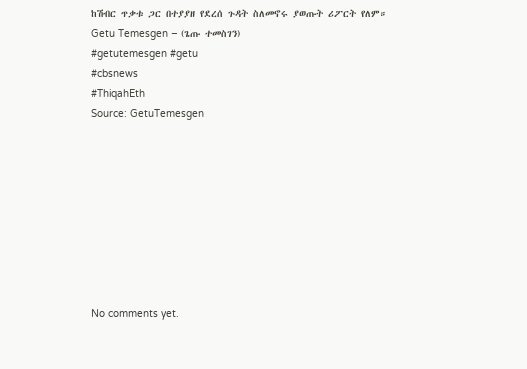ከሽብር ጥቃቱ ጋር በተያያዘ የደረሰ ጉዳት ስለመኖሩ ያወጡት ሪፖርት የለም።
Getu Temesgen – (ጌጡ ተመስገን)
#getutemesgen #getu
#cbsnews
#ThiqahEth
Source: GetuTemesgen









No comments yet.